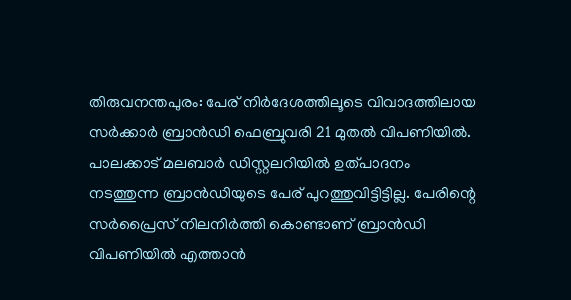തിരുവനന്തപുരം: പേര് നിർദേശത്തിലൂടെ വിവാദത്തിലായ സർക്കാർ ബ്രാൻഡി ഫെബ്രുവരി 21 മുതൽ വിപണിയിൽ. പാലക്കാട് മലബാർ ഡിസ്റ്റലറിയിൽ ഉത്പാദനം നടത്തുന്ന ബ്രാൻഡിയുടെ പേര് പുറത്തുവിട്ടിട്ടില്ല. പേരിന്റെ സർപ്രൈസ് നിലനിർത്തി കൊണ്ടാണ് ബ്രാൻഡി വിപണിയിൽ എത്താൻ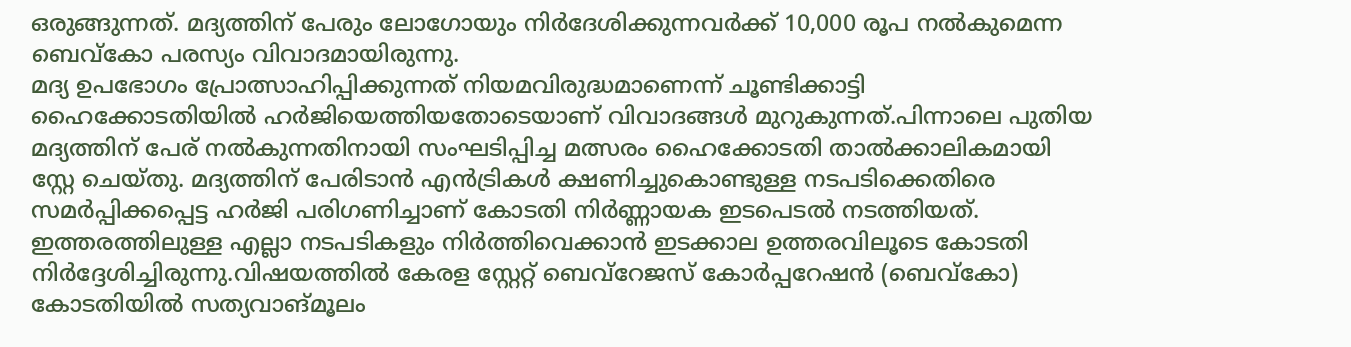ഒരുങ്ങുന്നത്. മദ്യത്തിന് പേരും ലോഗോയും നിർദേശിക്കുന്നവർക്ക് 10,000 രൂപ നൽകുമെന്ന ബെവ്കോ പരസ്യം വിവാദമായിരുന്നു.
മദ്യ ഉപഭോഗം പ്രോത്സാഹിപ്പിക്കുന്നത് നിയമവിരുദ്ധമാണെന്ന് ചൂണ്ടിക്കാട്ടി ഹൈക്കോടതിയിൽ ഹർജിയെത്തിയതോടെയാണ് വിവാദങ്ങൾ മുറുകുന്നത്.പിന്നാലെ പുതിയ മദ്യത്തിന് പേര് നൽകുന്നതിനായി സംഘടിപ്പിച്ച മത്സരം ഹൈക്കോടതി താൽക്കാലികമായി സ്റ്റേ ചെയ്തു. മദ്യത്തിന് പേരിടാൻ എൻട്രികൾ ക്ഷണിച്ചുകൊണ്ടുള്ള നടപടിക്കെതിരെ സമർപ്പിക്കപ്പെട്ട ഹർജി പരിഗണിച്ചാണ് കോടതി നിർണ്ണായക ഇടപെടൽ നടത്തിയത്. ഇത്തരത്തിലുള്ള എല്ലാ നടപടികളും നിർത്തിവെക്കാൻ ഇടക്കാല ഉത്തരവിലൂടെ കോടതി നിർദ്ദേശിച്ചിരുന്നു.വിഷയത്തിൽ കേരള സ്റ്റേറ്റ് ബെവ്റേജസ് കോർപ്പറേഷൻ (ബെവ്കോ) കോടതിയിൽ സത്യവാങ്മൂലം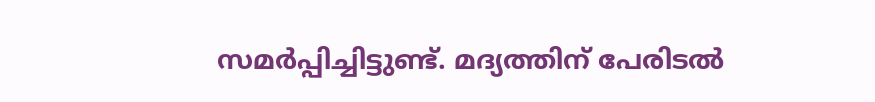സമർപ്പിച്ചിട്ടുണ്ട്. മദ്യത്തിന് പേരിടൽ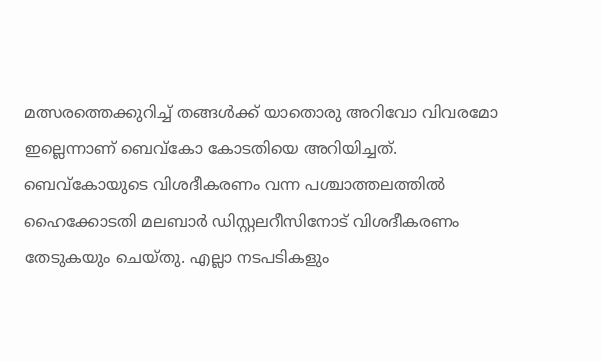മത്സരത്തെക്കുറിച്ച് തങ്ങൾക്ക് യാതൊരു അറിവോ വിവരമോ ഇല്ലെന്നാണ് ബെവ്കോ കോടതിയെ അറിയിച്ചത്. ബെവ്കോയുടെ വിശദീകരണം വന്ന പശ്ചാത്തലത്തിൽ ഹൈക്കോടതി മലബാർ ഡിസ്റ്റലറീസിനോട് വിശദീകരണം തേടുകയും ചെയ്തു. എല്ലാ നടപടികളും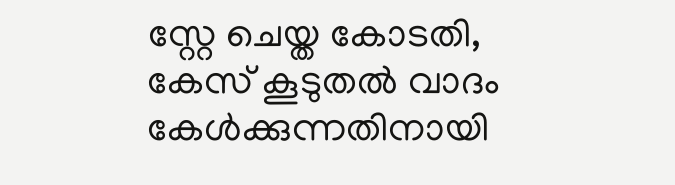സ്റ്റേ ചെയ്ത കോടതി, കേസ് കൂടുതൽ വാദം കേൾക്കുന്നതിനായി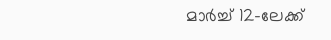മാർച്ച് 12-ലേക്ക്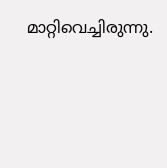മാറ്റിവെച്ചിരുന്നു.